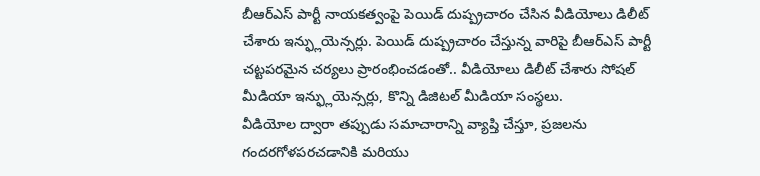బీఆర్ఎస్ పార్టీ నాయకత్వంపై పెయిడ్ దుష్ప్రచారం చేసిన వీడియోలు డిలీట్ చేశారు ఇన్ఫ్లుయెన్సర్లు. పెయిడ్ దుష్ప్రచారం చేస్తున్న వారిపై బీఆర్ఎస్ పార్టీ చట్టపరమైన చర్యలు ప్రారంభించడంతో.. వీడియోలు డిలీట్ చేశారు సోషల్ మీడియా ఇన్ఫ్లుయెన్సర్లు, కొన్ని డిజిటల్ మీడియా సంస్థలు.
వీడియోల ద్వారా తప్పుడు సమాచారాన్ని వ్యాప్తి చేస్తూ, ప్రజలను గందరగోళపరచడానికి మరియు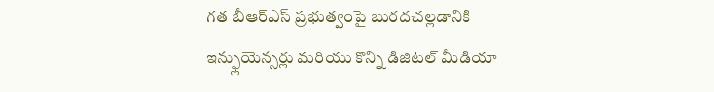గత బీఆర్ఎస్ ప్రభుత్వంపై బురదచల్లడానికి ఇన్ఫ్లుయెన్సర్లు మరియు కొన్ని డిజిటల్ మీడియా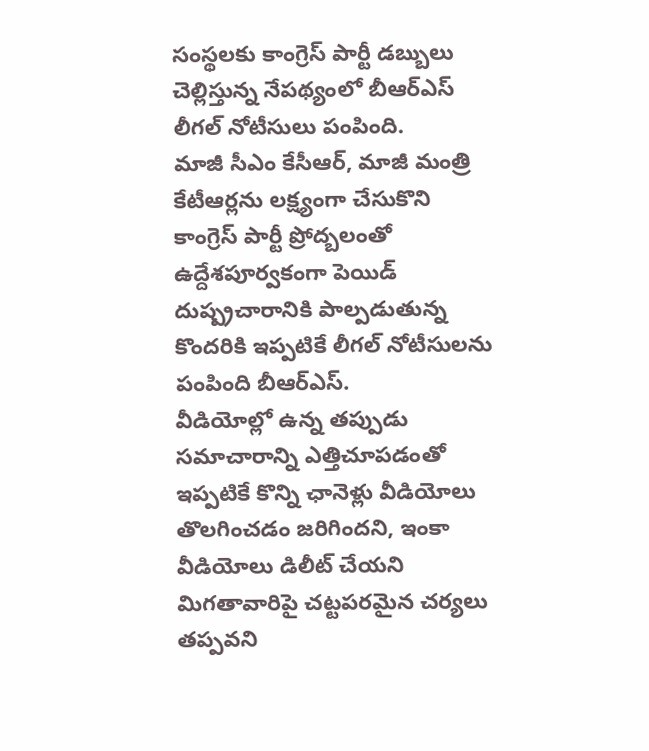సంస్థలకు కాంగ్రెస్ పార్టీ డబ్బులు చెల్లిస్తున్న నేపథ్యంలో బీఆర్ఎస్ లీగల్ నోటీసులు పంపింది.
మాజీ సీఎం కేసీఆర్, మాజీ మంత్రి కేటీఆర్లను లక్ష్యంగా చేసుకొని కాంగ్రెస్ పార్టీ ప్రోద్బలంతో ఉద్దేశపూర్వకంగా పెయిడ్ దుష్ప్రచారానికి పాల్పడుతున్న కొందరికి ఇప్పటికే లీగల్ నోటీసులను పంపింది బీఆర్ఎస్.
వీడియోల్లో ఉన్న తప్పుడు సమాచారాన్ని ఎత్తిచూపడంతో ఇప్పటికే కొన్ని ఛానెళ్లు వీడియోలు తొలగించడం జరిగిందని, ఇంకా వీడియోలు డిలీట్ చేయని మిగతావారిపై చట్టపరమైన చర్యలు తప్పవని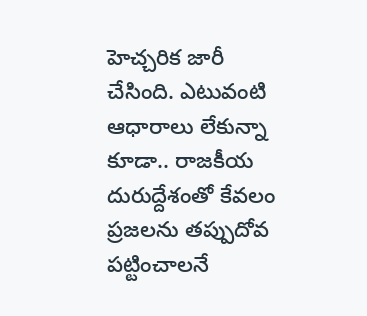హెచ్చరిక జారీ చేసింది. ఎటువంటి ఆధారాలు లేకున్నా కూడా.. రాజకీయ దురుద్దేశంతో కేవలం ప్రజలను తప్పుదోవ పట్టించాలనే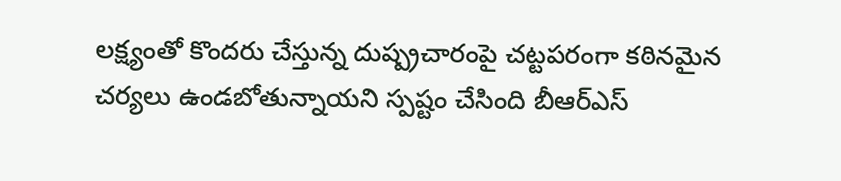లక్ష్యంతో కొందరు చేస్తున్న దుష్ప్రచారంపై చట్టపరంగా కఠినమైన చర్యలు ఉండబోతున్నాయని స్పష్టం చేసింది బీఆర్ఎస్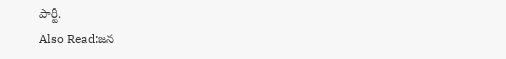పార్టీ.
Also Read:జన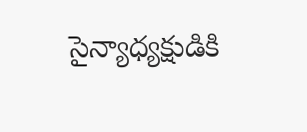సైన్యాధ్యక్షుడికి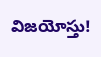విజయోస్తు!